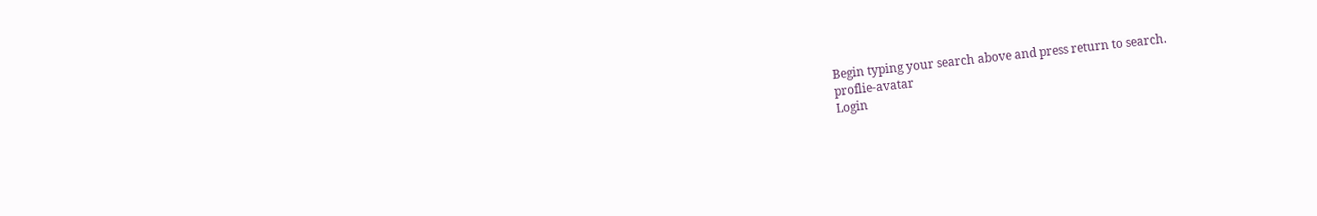Begin typing your search above and press return to search.
proflie-avatar
Login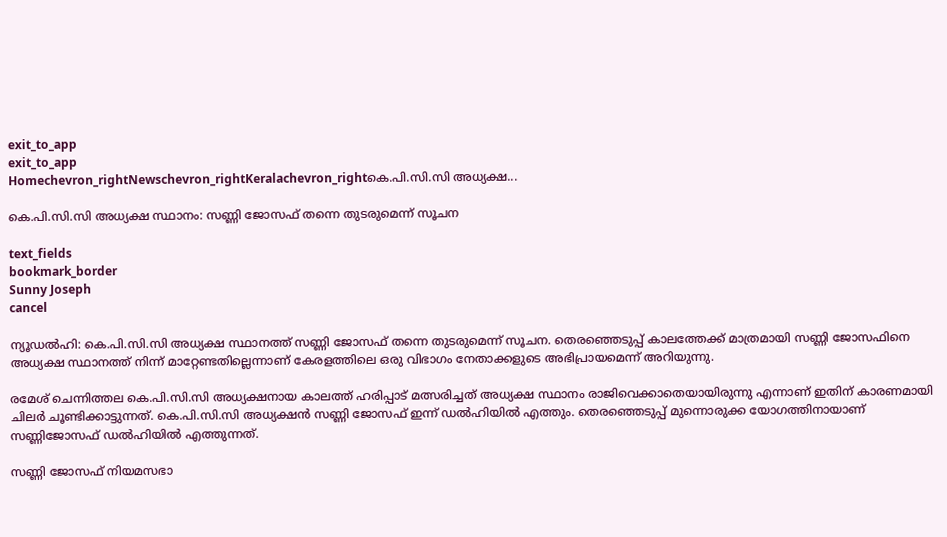exit_to_app
exit_to_app
Homechevron_rightNewschevron_rightKeralachevron_rightകെ.പി.സി.സി അധ്യക്ഷ...

കെ.പി.സി.സി അധ്യക്ഷ സ്ഥാനം: സണ്ണി ജോസഫ് തന്നെ തുടരുമെന്ന് സൂചന

text_fields
bookmark_border
Sunny Joseph
cancel

ന്യൂഡൽഹി: കെ.പി.സി.സി അധ്യക്ഷ സ്ഥാനത്ത് സണ്ണി ജോസഫ് തന്നെ തുടരുമെന്ന് സൂചന. തെരഞ്ഞെടുപ്പ് കാലത്തേക്ക് മാത്രമായി സണ്ണി ജോസഫിനെ അധ്യക്ഷ സ്ഥാനത്ത് നിന്ന് മാറ്റേണ്ടതില്ലെന്നാണ് കേരളത്തിലെ ഒരു വിഭാഗം നേതാക്കളുടെ അഭിപ്രായമെന്ന് അറിയുന്നു.

രമേശ് ചെന്നിത്തല കെ.പി.സി.സി അധ്യക്ഷനായ കാലത്ത് ഹരിപ്പാട് മത്സരിച്ചത് അധ്യക്ഷ സ്ഥാനം രാജിവെക്കാതെയായിരുന്നു എന്നാണ് ഇതിന് കാരണമായി ചിലർ ചൂ‍ണ്ടിക്കാട്ടുന്നത്. കെ.പി.സി.സി അധ്യക്ഷൻ സണ്ണി ജോസഫ് ഇന്ന് ഡൽഹിയിൽ എത്തും. തെരഞ്ഞെടുപ്പ് മുന്നൊരുക്ക യോഗത്തിനായാണ് സണ്ണിജോസഫ് ഡൽഹിയിൽ എത്തുന്നത്.

സണ്ണി ജോസഫ് നിയമസഭാ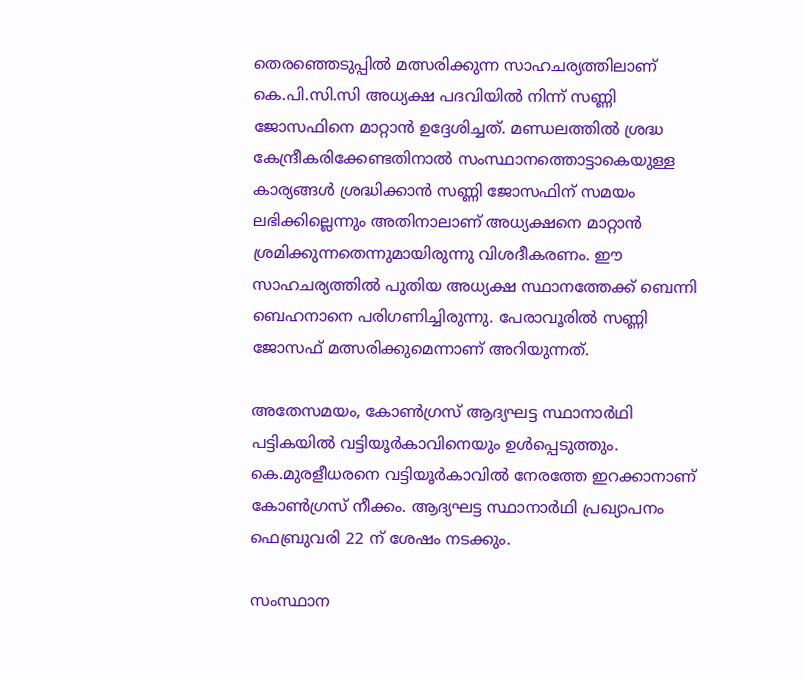തെരഞ്ഞെടുപ്പിൽ മത്സരിക്കുന്ന സാഹചര്യത്തിലാണ് കെ.പി.സി.സി അധ്യക്ഷ പദവിയിൽ നിന്ന് സണ്ണി ജോസഫിനെ മാറ്റാൻ ഉദ്ദേശിച്ചത്. മണ്ഡലത്തിൽ ശ്രദ്ധ കേന്ദ്രീകരിക്കേണ്ടതിനാൽ സംസ്ഥാനത്തൊട്ടാകെയുള്ള കാര്യങ്ങൾ ശ്രദ്ധിക്കാൻ സണ്ണി ജോസഫിന് സമയം ലഭിക്കില്ലെന്നും അതിനാലാണ് അധ്യക്ഷനെ മാറ്റാൻ ശ്രമിക്കുന്നതെന്നുമായിരുന്നു വിശദീകരണം. ഈ സാഹചര്യത്തിൽ പുതിയ അധ്യക്ഷ സ്ഥാനത്തേക്ക് ബെന്നി ബെഹനാനെ പരിഗണിച്ചിരുന്നു. പേരാവൂരിൽ സണ്ണി ജോസഫ് മത്സരിക്കുമെന്നാണ് അറിയുന്നത്.

അതേസമയം, കോൺഗ്രസ് ആദ്യഘട്ട സ്ഥാനാർഥി പട്ടികയിൽ വട്ടിയൂർകാവിനെയും ഉൾപ്പെടുത്തും. കെ.മുരളീധരനെ വട്ടിയൂർകാവിൽ നേരത്തേ ഇറക്കാനാണ് കോൺഗ്രസ് നീക്കം. ആദ്യഘട്ട സ്ഥാനാർഥി പ്രഖ്യാപനം ഫെബ്രുവരി 22 ന് ശേഷം നടക്കും.

സംസ്ഥാന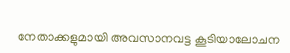നേതാക്കളുമായി അവസാനവട്ട കൂടിയാലോചന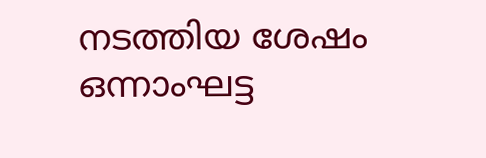നടത്തിയ ശേഷം ഒന്നാംഘട്ട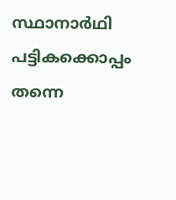സ്ഥാനാർഥി പട്ടികക്കൊപ്പം തന്നെ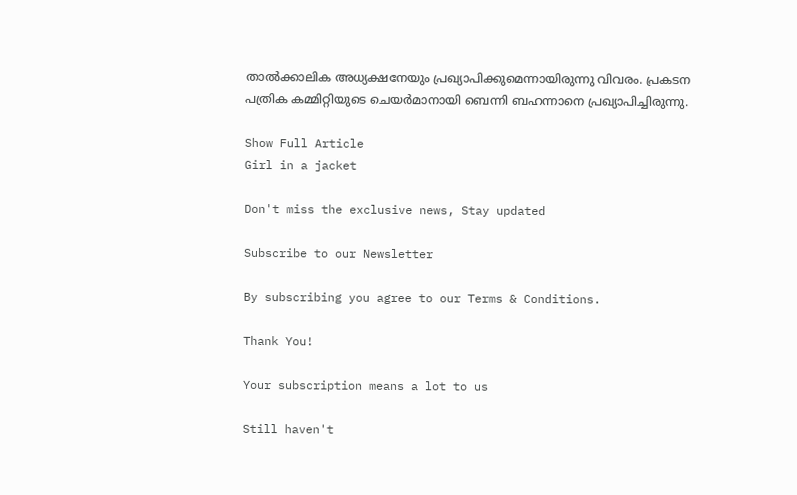താൽക്കാലിക അധ്യക്ഷനേയും പ്രഖ്യാപിക്കുമെന്നായിരുന്നു വിവരം. പ്രകടന പത്രിക കമ്മിറ്റിയുടെ ചെയർമാനായി ബെന്നി ബഹന്നാനെ പ്രഖ്യാപിച്ചിരുന്നു.

Show Full Article
Girl in a jacket

Don't miss the exclusive news, Stay updated

Subscribe to our Newsletter

By subscribing you agree to our Terms & Conditions.

Thank You!

Your subscription means a lot to us

Still haven't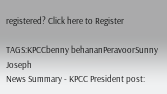registered? Click here to Register

TAGS:KPCCbenny behananPeravoorSunny Joseph
News Summary - KPCC President post: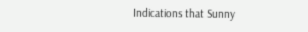Indications that Sunny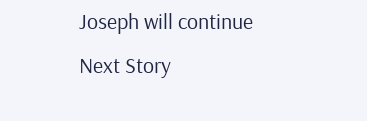Joseph will continue
Next Story